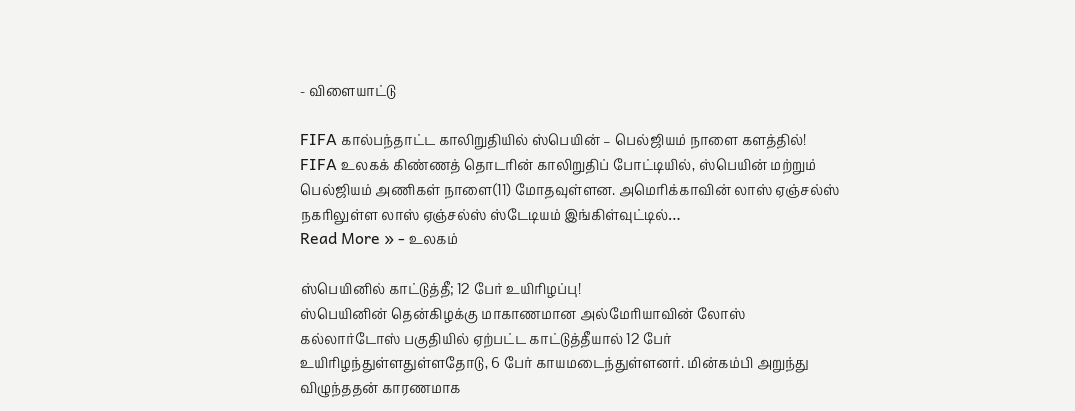- விளையாட்டு

FIFA கால்பந்தாட்ட காலிறுதியில் ஸ்பெயின் – பெல்ஜியம் நாளை களத்தில்!
FIFA உலகக் கிண்ணத் தொடரின் காலிறுதிப் போட்டியில், ஸ்பெயின் மற்றும் பெல்ஜியம் அணிகள் நாளை(11) மோதவுள்ளன. அமெரிக்காவின் லாஸ் ஏஞ்சல்ஸ் நகரிலுள்ள லாஸ் ஏஞ்சல்ஸ் ஸ்டேடியம் இங்கிள்வுட்டில்…
Read More » - உலகம்

ஸ்பெயினில் காட்டுத்தீ; 12 பேர் உயிரிழப்பு!
ஸ்பெயினின் தென்கிழக்கு மாகாணமான அல்மேரியாவின் லோஸ் கல்லார்டோஸ் பகுதியில் ஏற்பட்ட காட்டுத்தீயால் 12 பேர் உயிரிழந்துள்ளதுள்ளதோடு, 6 பேர் காயமடைந்துள்ளனர். மின்கம்பி அறுந்து விழுந்ததன் காரணமாக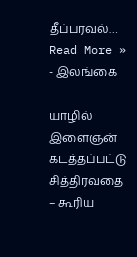தீப்பரவல்…
Read More » - இலங்கை

யாழில் இளைஞன் கடத்தப்பட்டு சித்திரவதை – கூரிய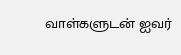வாள்களுடன் ஐவர்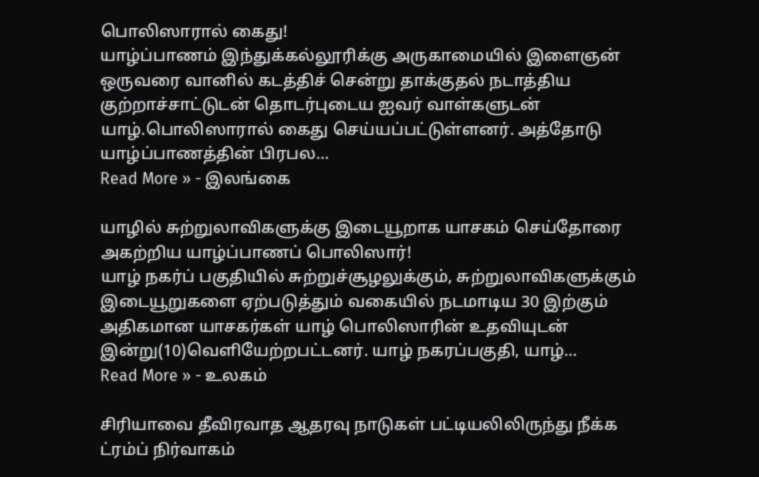பொலிஸாரால் கைது!
யாழ்ப்பாணம் இந்துக்கல்லூரிக்கு அருகாமையில் இளைஞன் ஒருவரை வானில் கடத்திச் சென்று தாக்குதல் நடாத்திய குற்றாச்சாட்டுடன் தொடர்புடைய ஐவர் வாள்களுடன் யாழ்.பொலிஸாரால் கைது செய்யப்பட்டுள்ளனர். அத்தோடு யாழ்ப்பாணத்தின் பிரபல…
Read More » - இலங்கை

யாழில் சுற்றுலாவிகளுக்கு இடையூறாக யாசகம் செய்தோரை அகற்றிய யாழ்ப்பாணப் பொலிஸார்!
யாழ் நகர்ப் பகுதியில் சுற்றுச்சூழலுக்கும், சுற்றுலாவிகளுக்கும் இடையூறுகளை ஏற்படுத்தும் வகையில் நடமாடிய 30 இற்கும் அதிகமான யாசகர்கள் யாழ் பொலிஸாரின் உதவியுடன் இன்று(10)வெளியேற்றபட்டனர். யாழ் நகரப்பகுதி, யாழ்…
Read More » - உலகம்

சிரியாவை தீவிரவாத ஆதரவு நாடுகள் பட்டியலிலிருந்து நீக்க ட்ரம்ப் நிர்வாகம்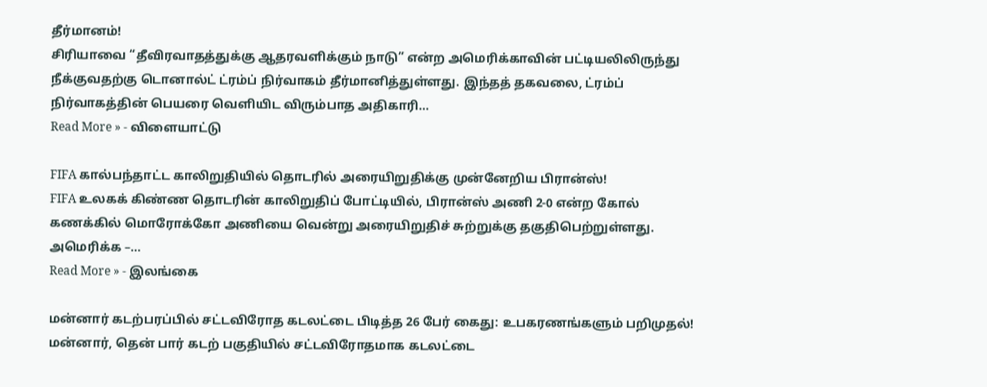தீர்மானம்!
சிரியாவை “தீவிரவாதத்துக்கு ஆதரவளிக்கும் நாடு” என்ற அமெரிக்காவின் பட்டியலிலிருந்து நீக்குவதற்கு டொனால்ட் ட்ரம்ப் நிர்வாகம் தீர்மானித்துள்ளது. இந்தத் தகவலை, ட்ரம்ப் நிர்வாகத்தின் பெயரை வெளியிட விரும்பாத அதிகாரி…
Read More » - விளையாட்டு

FIFA கால்பந்தாட்ட காலிறுதியில் தொடரில் அரையிறுதிக்கு முன்னேறிய பிரான்ஸ்!
FIFA உலகக் கிண்ண தொடரின் காலிறுதிப் போட்டியில், பிரான்ஸ் அணி 2-0 என்ற கோல் கணக்கில் மொரோக்கோ அணியை வென்று அரையிறுதிச் சுற்றுக்கு தகுதிபெற்றுள்ளது. அமெரிக்க –…
Read More » - இலங்கை

மன்னார் கடற்பரப்பில் சட்டவிரோத கடலட்டை பிடித்த 26 பேர் கைது: உபகரணங்களும் பறிமுதல்!
மன்னார், தென் பார் கடற் பகுதியில் சட்டவிரோதமாக கடலட்டை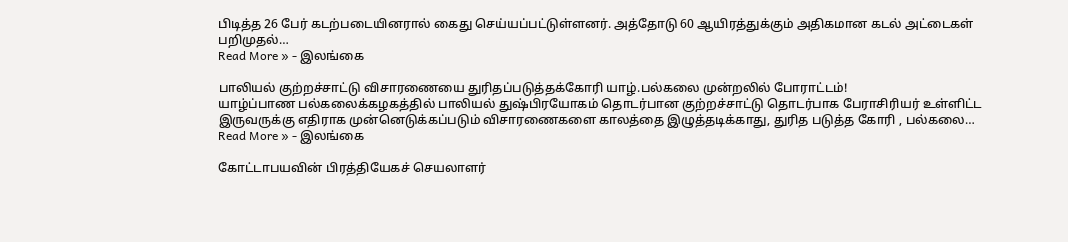பிடித்த 26 பேர் கடற்படையினரால் கைது செய்யப்பட்டுள்ளனர். அத்தோடு 60 ஆயிரத்துக்கும் அதிகமான கடல் அட்டைகள் பறிமுதல்…
Read More » - இலங்கை

பாலியல் குற்றச்சாட்டு விசாரணையை துரிதப்படுத்தக்கோரி யாழ்.பல்கலை முன்றலில் போராட்டம்!
யாழ்ப்பாண பல்கலைக்கழகத்தில் பாலியல் துஷ்பிரயோகம் தொடர்பான குற்றச்சாட்டு தொடர்பாக பேராசிரியர் உள்ளிட்ட இருவருக்கு எதிராக முன்னெடுக்கப்படும் விசாரணைகளை காலத்தை இழுத்தடிக்காது, துரித படுத்த கோரி , பல்கலை…
Read More » - இலங்கை

கோட்டாபயவின் பிரத்தியேகச் செயலாளர்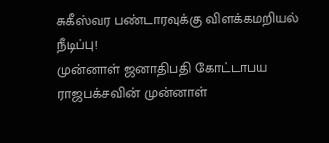சுகீஸ்வர பண்டாரவுக்கு விளக்கமறியல் நீடிப்பு!
முன்னாள் ஜனாதிபதி கோட்டாபய ராஜபக்சவின் முன்னாள்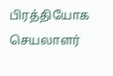பிரத்தியோக செயலாளர்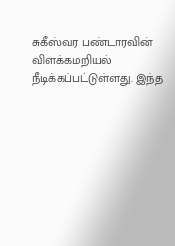சுகீஸ்வர பண்டாரவின் விளக்கமறியல் நீடிக்கப்பட்டுள்ளது. இந்த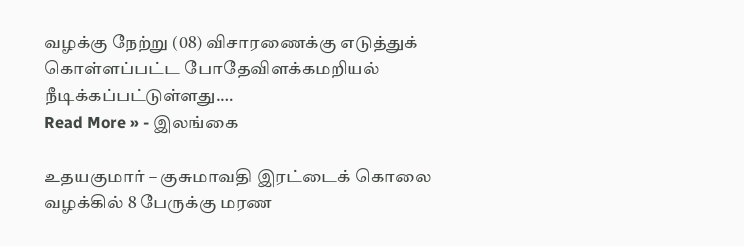வழக்கு நேற்று (08) விசாரணைக்கு எடுத்துக் கொள்ளப்பட்ட போதேவிளக்கமறியல் நீடிக்கப்பட்டுள்ளது.…
Read More » - இலங்கை

உதயகுமார் – குசுமாவதி இரட்டைக் கொலை வழக்கில் 8 பேருக்கு மரண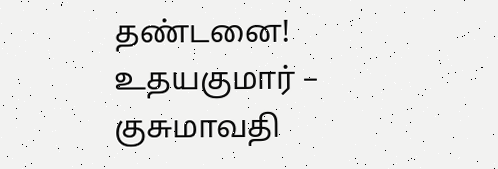தண்டனை!
உதயகுமார் – குசுமாவதி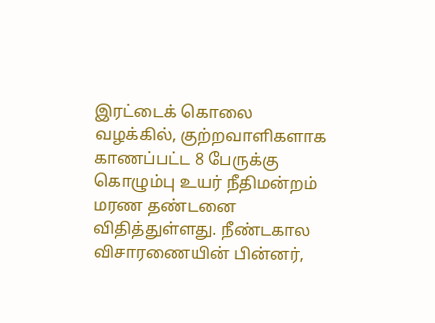இரட்டைக் கொலை வழக்கில், குற்றவாளிகளாக காணப்பட்ட 8 பேருக்கு கொழும்பு உயர் நீதிமன்றம் மரண தண்டனை விதித்துள்ளது. நீண்டகால விசாரணையின் பின்னர்,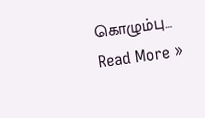கொழும்பு…
Read More »